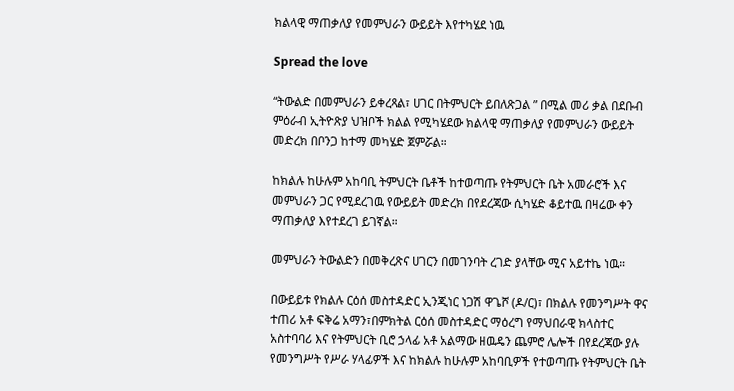ክልላዊ ማጠቃለያ የመምህራን ውይይት እየተካሄደ ነዉ

Spread the love

“ትውልድ በመምህራን ይቀረጻል፣ ሀገር በትምህርት ይበለጽጋል ” በሚል መሪ ቃል በደቡብ ምዕራብ ኢትዮጽያ ህዝቦች ክልል የሚካሄደው ክልላዊ ማጠቃለያ የመምህራን ውይይት መድረክ በቦንጋ ከተማ መካሄድ ጀምሯል።

ከክልሉ ከሁሉም አከባቢ ትምህርት ቤቶች ከተወጣጡ የትምህርት ቤት አመራሮች እና መምህራን ጋር የሚደረገዉ የውይይት መድረክ በየደረጃው ሲካሄድ ቆይተዉ በዛሬው ቀን ማጠቃለያ እየተደረገ ይገኛል።

መምህራን ትውልድን በመቅረጽና ሀገርን በመገንባት ረገድ ያላቸው ሚና አይተኬ ነዉ።

በውይይቱ የክልሉ ርዕሰ መስተዳድር ኢንጂነር ነጋሽ ዋጌሾ (ዶ/ር)፣ በክልሉ የመንግሥት ዋና ተጠሪ አቶ ፍቅሬ አማን፣በምክትል ርዕሰ መስተዳድር ማዕረግ የማህበራዊ ክላስተር አስተባባሪ እና የትምህርት ቢሮ ኃላፊ አቶ አልማው ዘዉዴን ጨምሮ ሌሎች በየደረጃው ያሉ የመንግሥት የሥራ ሃላፊዎች እና ከክልሉ ከሁሉም አከባቢዎች የተወጣጡ የትምህርት ቤት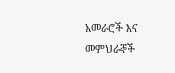አመራሮች እና መምህራኞች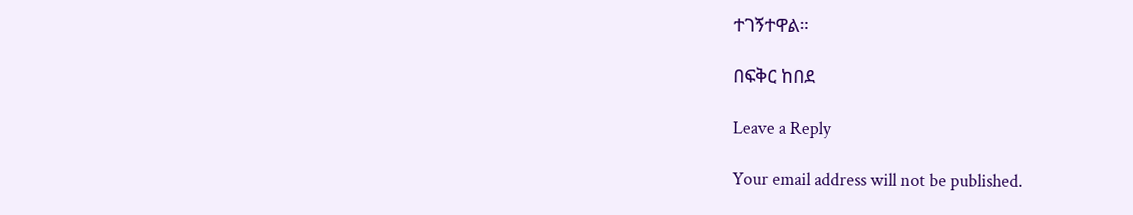ተገኝተዋል።

በፍቅር ከበደ

Leave a Reply

Your email address will not be published.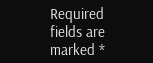Required fields are marked *